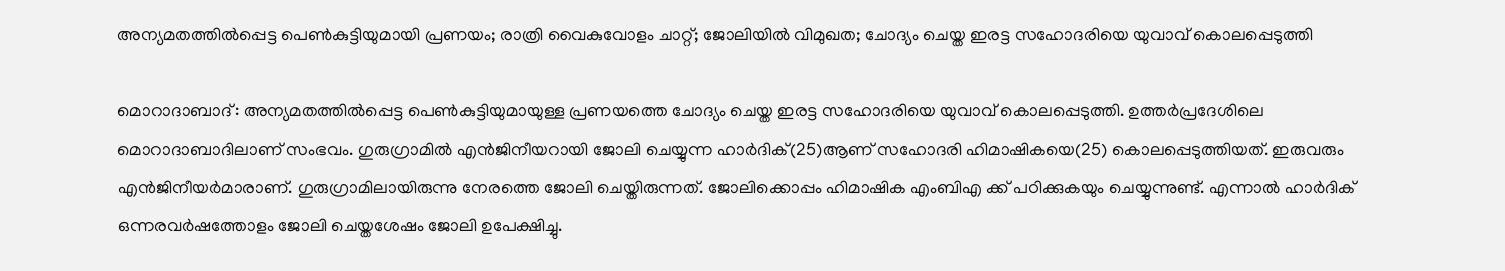അന്യമതത്തില്‍പ്പെട്ട പെണ്‍കുട്ടിയുമായി പ്രണയം; രാത്രി വൈകുവോളം ചാറ്റ്; ജോലിയില്‍ വിമുഖത; ചോദ്യം ചെയ്ത ഇരട്ട സഹോദരിയെ യുവാവ് കൊലപ്പെടുത്തി

മൊറാദാബാദ്: അന്യമതത്തില്‍പ്പെട്ട പെണ്‍കുട്ടിയുമായുള്ള പ്രണയത്തെ ചോദ്യം ചെയ്ത ഇരട്ട സഹോദരിയെ യുവാവ് കൊലപ്പെടുത്തി. ഉത്തര്‍പ്രദേശിലെ മൊറാദാബാദിലാണ് സംഭവം. ഗുരുഗ്രാമില്‍ എന്‍ജിനീയറായി ജോലി ചെയ്യുന്ന ഹാര്‍ദിക്(25)ആണ് സഹോദരി ഹിമാഷികയെ(25) കൊലപ്പെടുത്തിയത്. ഇരുവരും എന്‍ജിനീയര്‍മാരാണ്. ഗുരുഗ്രാമിലായിരുന്നു നേരത്തെ ജോലി ചെയ്തിരുന്നത്. ജോലിക്കൊപ്പം ഹിമാഷിക എംബിഎ ക്ക് പഠിക്കുകയും ചെയ്യുന്നുണ്ട്. എന്നാല്‍ ഹാര്‍ദിക് ഒന്നരവര്‍ഷത്തോളം ജോലി ചെയ്തശേഷം ജോലി ഉപേക്ഷിച്ചു.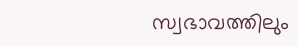സ്വഭാവത്തിലും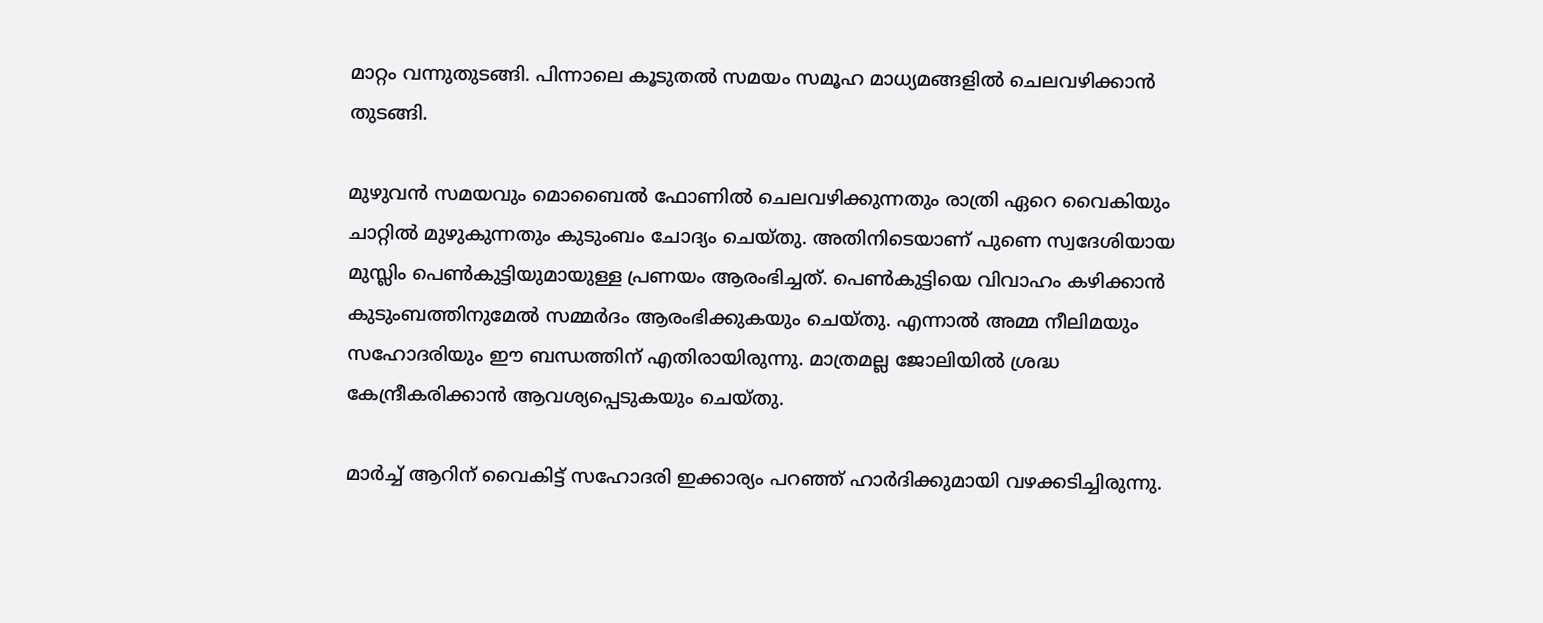മാറ്റം വന്നുതുടങ്ങി. പിന്നാലെ കൂടുതല്‍ സമയം സമൂഹ മാധ്യമങ്ങളില്‍ ചെലവഴിക്കാന്‍ തുടങ്ങി.

മുഴുവന്‍ സമയവും മൊബൈല്‍ ഫോണില്‍ ചെലവഴിക്കുന്നതും രാത്രി ഏറെ വൈകിയും ചാറ്റില്‍ മുഴുകുന്നതും കുടുംബം ചോദ്യം ചെയ്തു. അതിനിടെയാണ് പുണെ സ്വദേശിയായ മുസ്ലിം പെണ്‍കുട്ടിയുമായുള്ള പ്രണയം ആരംഭിച്ചത്. പെണ്‍കുട്ടിയെ വിവാഹം കഴിക്കാന്‍ കുടുംബത്തിനുമേല്‍ സമ്മര്‍ദം ആരംഭിക്കുകയും ചെയ്തു. എന്നാല്‍ അമ്മ നീലിമയും സഹോദരിയും ഈ ബന്ധത്തിന് എതിരായിരുന്നു. മാത്രമല്ല ജോലിയില്‍ ശ്രദ്ധ കേന്ദ്രീകരിക്കാന്‍ ആവശ്യപ്പെടുകയും ചെയ്തു.

മാര്‍ച്ച് ആറിന് വൈകിട്ട് സഹോദരി ഇക്കാര്യം പറഞ്ഞ് ഹാര്‍ദിക്കുമായി വഴക്കടിച്ചിരുന്നു.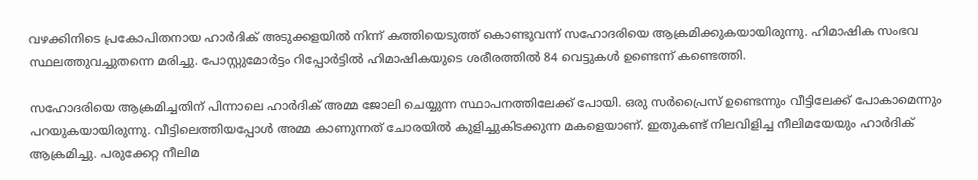വഴക്കിനിടെ പ്രകോപിതനായ ഹാര്‍ദിക് അടുക്കളയില്‍ നിന്ന് കത്തിയെടുത്ത് കൊണ്ടുവന്ന് സഹോദരിയെ ആക്രമിക്കുകയായിരുന്നു. ഹിമാഷിക സംഭവ സ്ഥലത്തുവച്ചുതന്നെ മരിച്ചു. പോസ്റ്റുമോര്‍ട്ടം റിപ്പോര്‍ട്ടില്‍ ഹിമാഷികയുടെ ശരീരത്തില്‍ 84 വെട്ടുകള്‍ ഉണ്ടെന്ന് കണ്ടെത്തി.

സഹോദരിയെ ആക്രമിച്ചതിന് പിന്നാലെ ഹാര്‍ദിക് അമ്മ ജോലി ചെയ്യുന്ന സ്ഥാപനത്തിലേക്ക് പോയി. ഒരു സര്‍പ്രൈസ് ഉണ്ടെന്നും വീട്ടിലേക്ക് പോകാമെന്നും പറയുകയായിരുന്നു. വീട്ടിലെത്തിയപ്പോള്‍ അമ്മ കാണുന്നത് ചോരയില്‍ കുളിച്ചുകിടക്കുന്ന മകളെയാണ്. ഇതുകണ്ട് നിലവിളിച്ച നീലിമയേയും ഹാര്‍ദിക് ആക്രമിച്ചു. പരുക്കേറ്റ നീലിമ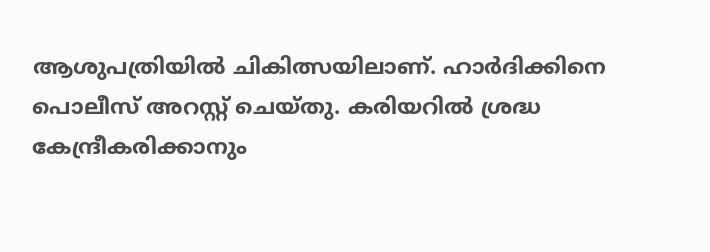ആശുപത്രിയില്‍ ചികിത്സയിലാണ്. ഹാര്‍ദിക്കിനെ പൊലീസ് അറസ്റ്റ് ചെയ്തു. കരിയറില്‍ ശ്രദ്ധ കേന്ദ്രീകരിക്കാനും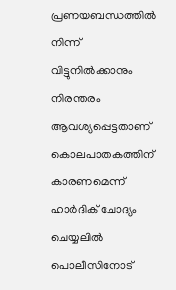പ്രണയബന്ധത്തില്‍ നിന്ന് വിട്ടുനില്‍ക്കാനും നിരന്തരം ആവശ്യപ്പെട്ടതാണ് കൊലപാതകത്തിന് കാരണമെന്ന് ഹാര്‍ദിക് ചോദ്യം ചെയ്യലില്‍ പൊലീസിനോട്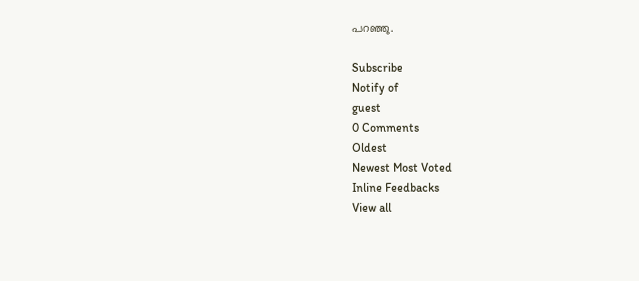പറഞ്ഞു.

Subscribe
Notify of
guest
0 Comments
Oldest
Newest Most Voted
Inline Feedbacks
View all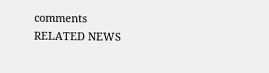comments
RELATED NEWS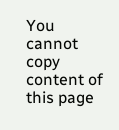You cannot copy content of this page